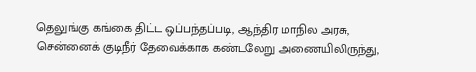தெலுங்கு கங்கை திட்ட ஒப்பந்தப்படி, ஆந்திர மாநில அரசு, சென்னைக் குடிநீர் தேவைக்காக கண்டலேறு அணையிலிருந்து,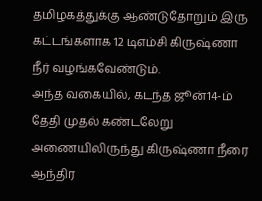தமிழகத்துக்கு ஆண்டுதோறும் இரு கட்டங்களாக 12 டிஎம்சி கிருஷ்ணா நீர் வழங்கவேண்டும்.
அந்த வகையில், கடந்த ஜூன்14-ம் தேதி முதல் கண்டலேறு அணையிலிருந்து கிருஷ்ணா நீரை ஆந்திர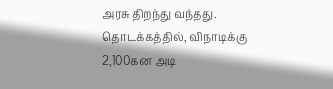அரசு திறந்து வந்தது. தொடக்கத்தில், விநாடிக்கு 2,100கன அடி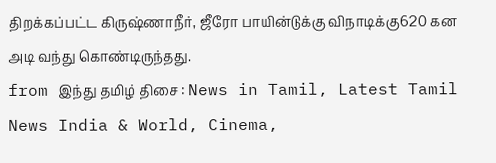திறக்கப்பட்ட கிருஷ்ணாநீர், ஜீரோ பாயின்டுக்கு விநாடிக்கு620 கன அடி வந்து கொண்டிருந்தது.
from இந்து தமிழ் திசை : News in Tamil, Latest Tamil News India & World, Cinema,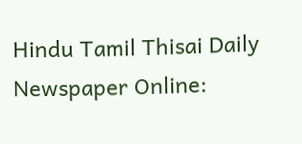Hindu Tamil Thisai Daily Newspaper Online: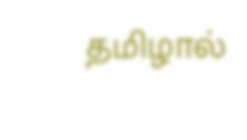தமிழால்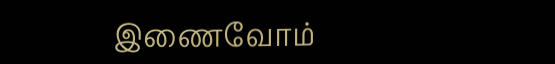இணைவோம்